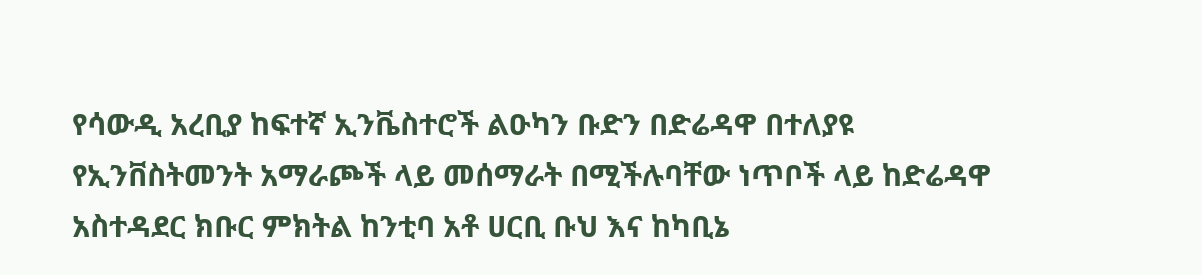የሳውዲ አረቢያ ከፍተኛ ኢንቬስተሮች ልዑካን ቡድን በድሬዳዋ በተለያዩ የኢንቨስትመንት አማራጮች ላይ መሰማራት በሚችሉባቸው ነጥቦች ላይ ከድሬዳዋ አስተዳደር ክቡር ምክትል ከንቲባ አቶ ሀርቢ ቡህ እና ከካቢኔ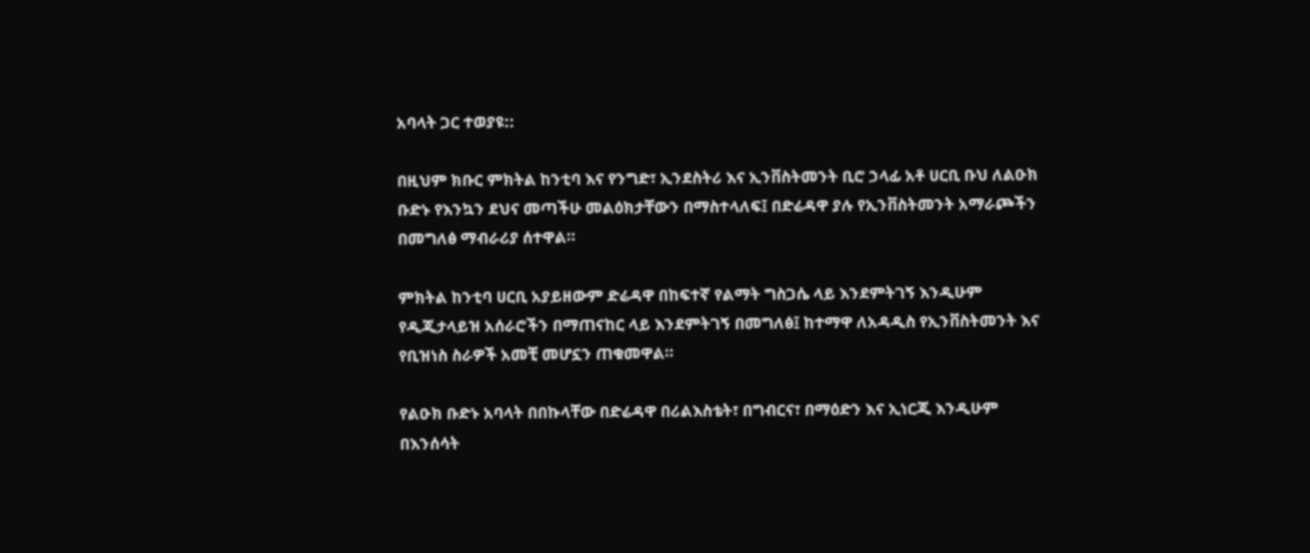አባላት ጋር ተወያዩ::

በዚህም ክቡር ምክትል ከንቲባ እና የንግድ፣ ኢንደስትሪ እና ኢንቨስትመንት ቢሮ ኃላፊ አቶ ሀርቢ ቡህ ለልዑክ ቡድኑ የእንኳን ደህና መጣችሁ መልዕክታቸውን በማስተላለፍ፤ በድሬዳዋ ያሉ የኢንቨስትመንት አማራጮችን በመግለፅ ማብራሪያ ሰተዋል።

ምክትል ከንቲባ ሀርቢ አያይዘውም ድሬዳዋ በከፍተኛ የልማት ግስጋሴ ላይ እንደምትገኝ እንዲሁም የዲጂታላይዝ አሰራሮችን በማጠናከር ላይ እንደምትገኝ በመግለፅ፤ ከተማዋ ለአዳዲስ የኢንቨስትመንት እና የቢዝነስ ስራዎች አመቺ መሆኗን ጠቁመዋል።

የልዑክ ቡድኑ አባላት በበኩላቸው በድሬዳዋ በሪልእስቴት፣ በግብርና፣ በማዕድን እና ኢነርጂ እንዲሁም በእንሰሳት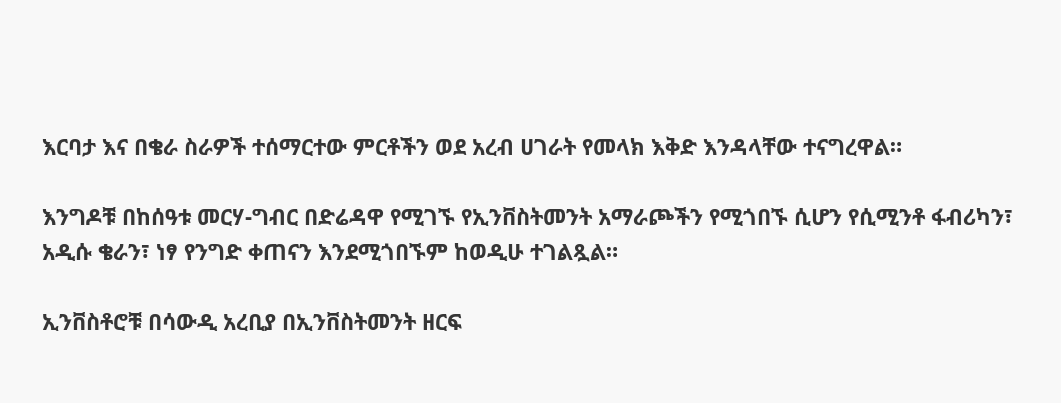እርባታ እና በቄራ ስራዎች ተሰማርተው ምርቶችን ወደ አረብ ሀገራት የመላክ እቅድ እንዳላቸው ተናግረዋል።

እንግዶቹ በከሰዓቱ መርሃ-ግብር በድሬዳዋ የሚገኙ የኢንቨስትመንት አማራጮችን የሚጎበኙ ሲሆን የሲሚንቶ ፋብሪካን፣ አዲሱ ቄራን፣ ነፃ የንግድ ቀጠናን እንደሚጎበኙም ከወዲሁ ተገልጿል።

ኢንቨስቶሮቹ በሳውዲ አረቢያ በኢንቨስትመንት ዘርፍ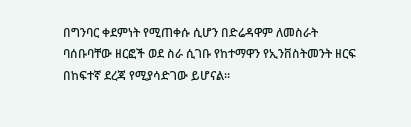በግንባር ቀደምነት የሚጠቀሱ ሲሆን በድሬዳዋም ለመስራት ባሰቡባቸው ዘርፎች ወደ ስራ ሲገቡ የከተማዋን የኢንቨስትመንት ዘርፍ በከፍተኛ ደረጃ የሚያሳድገው ይሆናል።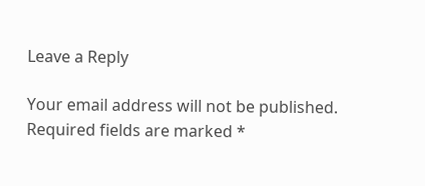Leave a Reply

Your email address will not be published. Required fields are marked *